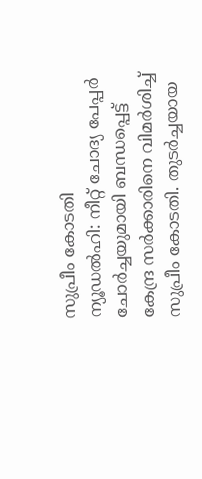സുപ്രീം കോടതി
ന്യൂഡൽഹി: നീറ്റ് ചോദ്യ പേപ്പർ ചോർച്ചയുമായി ബന്ധപ്പെട്ട് കേന്ദ്ര സർക്കാരിനെ വിമർശിച്ച് സുപ്രീം കോടതി. തുടർച്ചയായ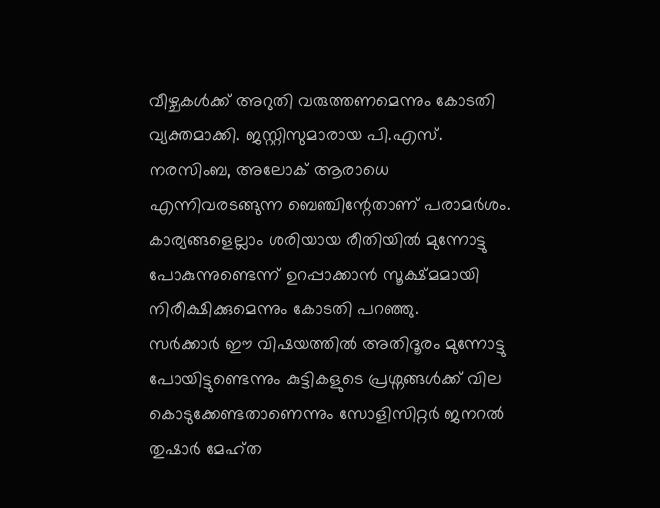വീഴ്ചകൾക്ക് അറുതി വരുത്തണമെന്നും കോടതി വ്യക്തമാക്കി. ജസ്റ്റിസുമാരായ പി.എസ്. നരസിംബ, അലോക് ആരാധെ എന്നിവരടങ്ങുന്ന ബെഞ്ചിന്റേതാണ് പരാമർശം. കാര്യങ്ങളെല്ലാം ശരിയായ രീതിയിൽ മുന്നോട്ടു പോകുന്നുണ്ടെന്ന് ഉറപ്പാക്കാൻ സൂക്ഷ്മമായി നിരീക്ഷിക്കുമെന്നും കോടതി പറഞ്ഞു.
സർക്കാർ ഈ വിഷയത്തിൽ അതിദൂരം മുന്നോട്ടു പോയിട്ടുണ്ടെന്നും കുട്ടികളുടെ പ്രശ്നങ്ങൾക്ക് വില കൊടുക്കേണ്ടതാണെന്നും സോളിസിറ്റർ ജനറൽ തുഷാർ മേഹ്ത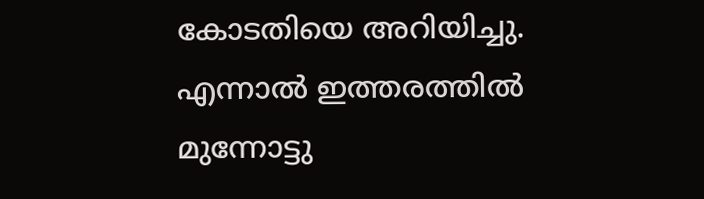കോടതിയെ അറിയിച്ചു. എന്നാൽ ഇത്തരത്തിൽ മുന്നോട്ടു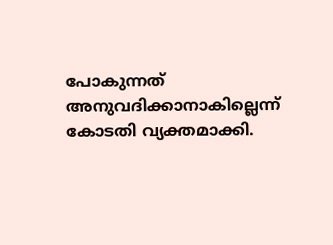പോകുന്നത് അനുവദിക്കാനാകില്ലെന്ന് കോടതി വ്യക്തമാക്കി.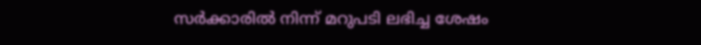സർക്കാരിൽ നിന്ന് മറുപടി ലഭിച്ച ശേഷം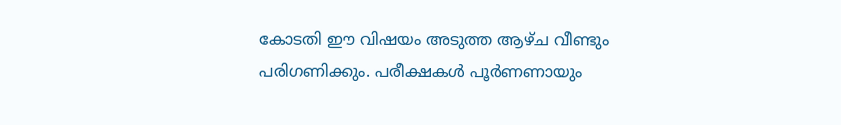കോടതി ഈ വിഷയം അടുത്ത ആഴ്ച വീണ്ടും പരിഗണിക്കും. പരീക്ഷകൾ പൂർണണായും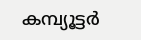കമ്പ്യൂട്ടർ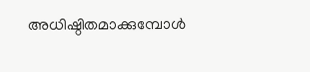അധിഷ്ഠിതമാക്കുമ്പോൾ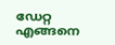ഡേറ്റ എങ്ങനെ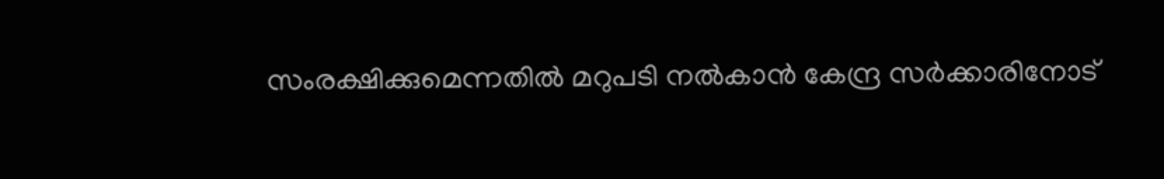സംരക്ഷിക്കുമെന്നതിൽ മറുപടി നൽകാൻ കേന്ദ്ര സർക്കാരിനോട്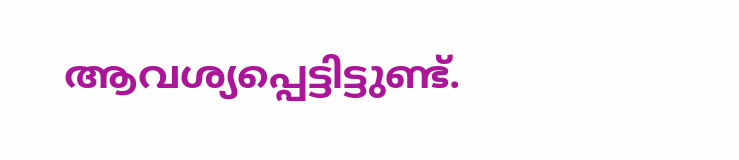ആവശ്യപ്പെട്ടിട്ടുണ്ട്.